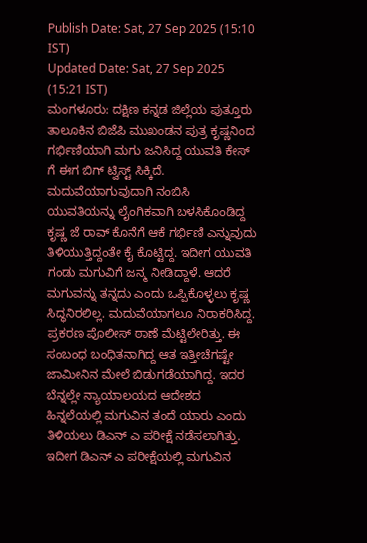Publish Date: Sat, 27 Sep 2025 (15:10 IST)
Updated Date: Sat, 27 Sep 2025 (15:21 IST)
ಮಂಗಳೂರು: ದಕ್ಷಿಣ ಕನ್ನಡ ಜಿಲ್ಲೆಯ ಪುತ್ತೂರು ತಾಲೂಕಿನ ಬಿಜೆಪಿ ಮುಖಂಡನ ಪುತ್ರ ಕೃಷ್ಣನಿಂದ ಗರ್ಭಿಣಿಯಾಗಿ ಮಗು ಜನಿಸಿದ್ದ ಯುವತಿ ಕೇಸ್ ಗೆ ಈಗ ಬಿಗ್ ಟ್ವಿಸ್ಟ್ ಸಿಕ್ಕಿದೆ.
ಮದುವೆಯಾಗುವುದಾಗಿ ನಂಬಿಸಿ ಯುವತಿಯನ್ನು ಲೈಂಗಿಕವಾಗಿ ಬಳಸಿಕೊಂಡಿದ್ದ ಕೃಷ್ಣ ಜೆ ರಾವ್ ಕೊನೆಗೆ ಆಕೆ ಗರ್ಭಿಣಿ ಎನ್ನುವುದು ತಿಳಿಯುತ್ತಿದ್ದಂತೇ ಕೈ ಕೊಟ್ಟಿದ್ದ. ಇದೀಗ ಯುವತಿ ಗಂಡು ಮಗುವಿಗೆ ಜನ್ಮ ನೀಡಿದ್ದಾಳೆ. ಆದರೆ ಮಗುವನ್ನು ತನ್ನದು ಎಂದು ಒಪ್ಪಿಕೊಳ್ಳಲು ಕೃಷ್ಣ ಸಿದ್ಧನಿರಲಿಲ್ಲ. ಮದುವೆಯಾಗಲೂ ನಿರಾಕರಿಸಿದ್ದ.
ಪ್ರಕರಣ ಪೊಲೀಸ್ ಠಾಣೆ ಮೆಟ್ಟಿಲೇರಿತ್ತು. ಈ ಸಂಬಂಧ ಬಂಧಿತನಾಗಿದ್ದ ಆತ ಇತ್ತೀಚೆಗಷ್ಟೇ ಜಾಮೀನಿನ ಮೇಲೆ ಬಿಡುಗಡೆಯಾಗಿದ್ದ. ಇದರ ಬೆನ್ನಲ್ಲೇ ನ್ಯಾಯಾಲಯದ ಆದೇಶದ ಹಿನ್ನಲೆಯಲ್ಲಿ ಮಗುವಿನ ತಂದೆ ಯಾರು ಎಂದು ತಿಳಿಯಲು ಡಿಎನ್ ಎ ಪರೀಕ್ಷೆ ನಡೆಸಲಾಗಿತ್ತು.
ಇದೀಗ ಡಿಎನ್ ಎ ಪರೀಕ್ಷೆಯಲ್ಲಿ ಮಗುವಿನ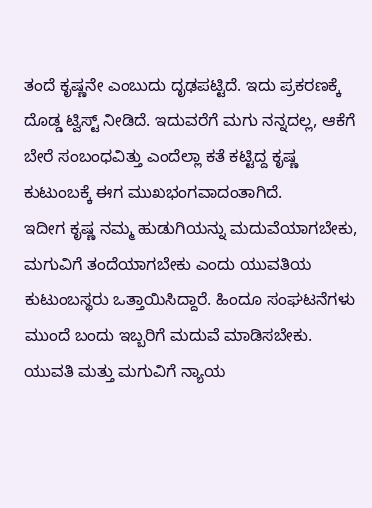ತಂದೆ ಕೃಷ್ಣನೇ ಎಂಬುದು ದೃಢಪಟ್ಟಿದೆ. ಇದು ಪ್ರಕರಣಕ್ಕೆ ದೊಡ್ಡ ಟ್ವಿಸ್ಟ್ ನೀಡಿದೆ. ಇದುವರೆಗೆ ಮಗು ನನ್ನದಲ್ಲ, ಆಕೆಗೆ ಬೇರೆ ಸಂಬಂಧವಿತ್ತು ಎಂದೆಲ್ಲಾ ಕತೆ ಕಟ್ಟಿದ್ದ ಕೃಷ್ಣ ಕುಟುಂಬಕ್ಕೆ ಈಗ ಮುಖಭಂಗವಾದಂತಾಗಿದೆ.
ಇದೀಗ ಕೃಷ್ಣ ನಮ್ಮ ಹುಡುಗಿಯನ್ನು ಮದುವೆಯಾಗಬೇಕು, ಮಗುವಿಗೆ ತಂದೆಯಾಗಬೇಕು ಎಂದು ಯುವತಿಯ ಕುಟುಂಬಸ್ಥರು ಒತ್ತಾಯಿಸಿದ್ದಾರೆ. ಹಿಂದೂ ಸಂಘಟನೆಗಳು ಮುಂದೆ ಬಂದು ಇಬ್ಬರಿಗೆ ಮದುವೆ ಮಾಡಿಸಬೇಕು. ಯುವತಿ ಮತ್ತು ಮಗುವಿಗೆ ನ್ಯಾಯ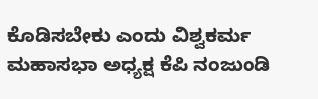ಕೊಡಿಸಬೇಕು ಎಂದು ವಿಶ್ವಕರ್ಮ ಮಹಾಸಭಾ ಅಧ್ಯಕ್ಷ ಕೆಪಿ ನಂಜುಂಡಿ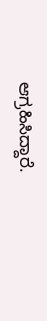ಆಗ್ರಹಿಸಿದ್ದಾರೆ.